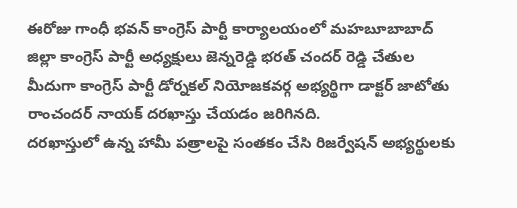ఈరోజు గాంధీ భవన్ కాంగ్రెస్ పార్టీ కార్యాలయంలో మహబూబాబాద్ జిల్లా కాంగ్రెస్ పార్టీ అధ్యక్షులు జెన్నరెడ్డి భరత్ చందర్ రెడ్డి చేతుల మీదుగా కాంగ్రెస్ పార్టీ డోర్నకల్ నియోజకవర్గ అభ్యర్థిగా డాక్టర్ జాటోతు రాంచందర్ నాయక్ దరఖాస్తు చేయడం జరిగినది.
దరఖాస్తులో ఉన్న హామీ పత్రాలపై సంతకం చేసి రిజర్వేషన్ అభ్యర్థులకు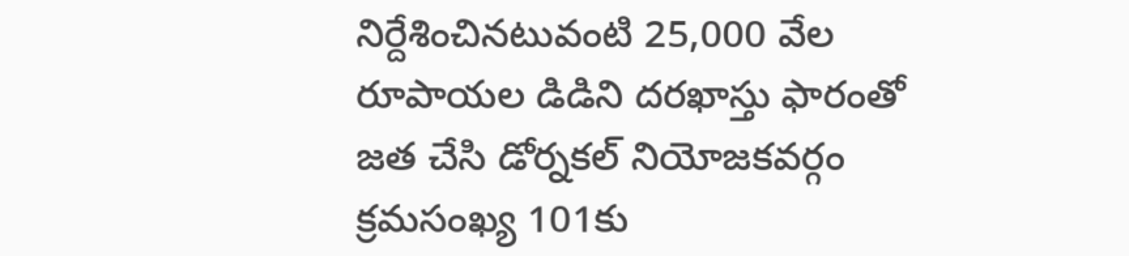నిర్దేశించినటువంటి 25,000 వేల రూపాయల డిడిని దరఖాస్తు ఫారంతో జత చేసి డోర్నకల్ నియోజకవర్గం క్రమసంఖ్య 101కు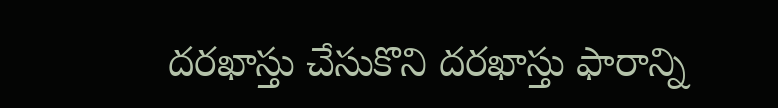దరఖాస్తు చేసుకొని దరఖాస్తు ఫారాన్ని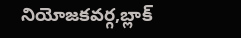నియోజకవర్గ,బ్లాక్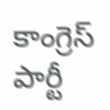కాంగ్రెస్ పార్టీ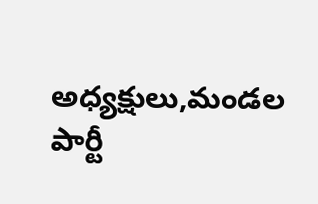అధ్యక్షులు,మండల పార్టీ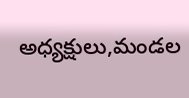అధ్యక్షులు,మండల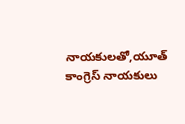నాయకులతో,యూత్ కాంగ్రెస్ నాయకులు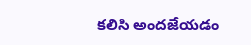కలిసి అందజేయడం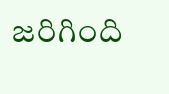జరిగింది